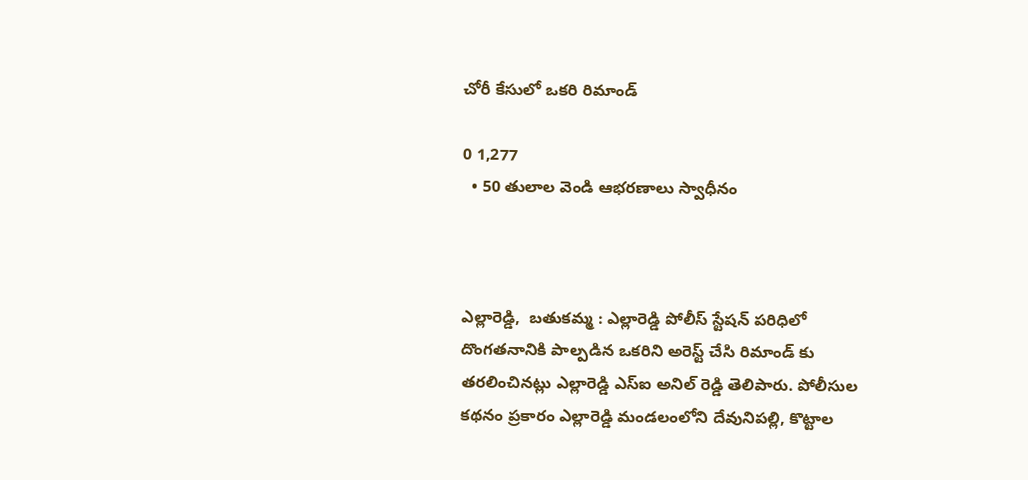చోరీ కేసులో ఒకరి రిమాండ్

0 1,277
  • 50 తులాల వెండి ఆభరణాలు స్వాధీనం



ఎల్లారెడ్డి,  బతుకమ్మ : ఎల్లారెడ్డి పోలీస్ స్టేషన్ పరిధిలో దొంగతనానికి పాల్పడిన ఒకరిని అరెస్ట్ చేసి రిమాండ్ కు తరలించినట్లు ఎల్లారెడ్డి ఎస్ఐ అనిల్ రెడ్డి తెలిపారు. పోలీసుల కథనం ప్రకారం ఎల్లారెడ్డి మండలంలోని దేవునిపల్లి, కొట్టాల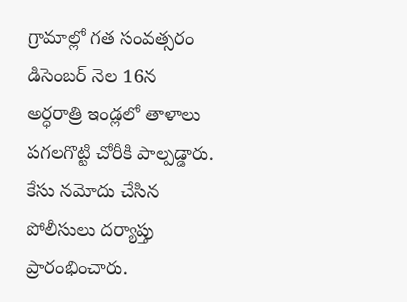గ్రామాల్లో గత సంవత్సరం డిసెంబర్ నెల 16న  అర్ధరాత్రి ఇండ్లలో తాళాలు పగలగొట్టి చోరీకి పాల్పడ్డారు. కేసు నమోదు చేసిన పోలీసులు దర్యాప్తు ప్రారంభించారు.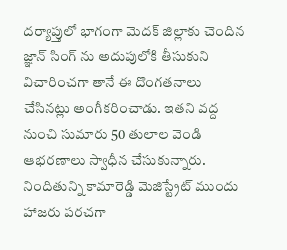దర్యాప్తులో భాగంగా మెదక్ జిల్లాకు చెందిన జ్ఞాన్ సింగ్ ను అదుపులోకి తీసుకుని విచారించగా తానే ఈ దొంగతనాలు చేసినట్లు అంగీకరించాడు. ఇతని వద్ద నుంచి సుమారు 50 తులాల వెండి ఆభరణాలు స్వాధీన చేసుకున్నారు. నిందితున్ని కామారెడ్డి మెజిస్ట్రేట్ ముందు హాజరు పరచగా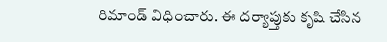రిమాండ్ విధించారు. ఈ దర్యాప్తుకు కృషి చేసిన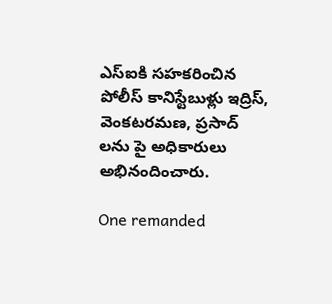ఎస్ఐకి సహకరించిన పోలీస్ కానిస్టేబుళ్లు ఇద్రిస్, వెంకటరమణ, ప్రసాద్ లను పై అధికారులు అభినందించారు.

One remanded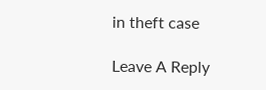in theft case

Leave A Reply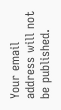Your email address will not be published.